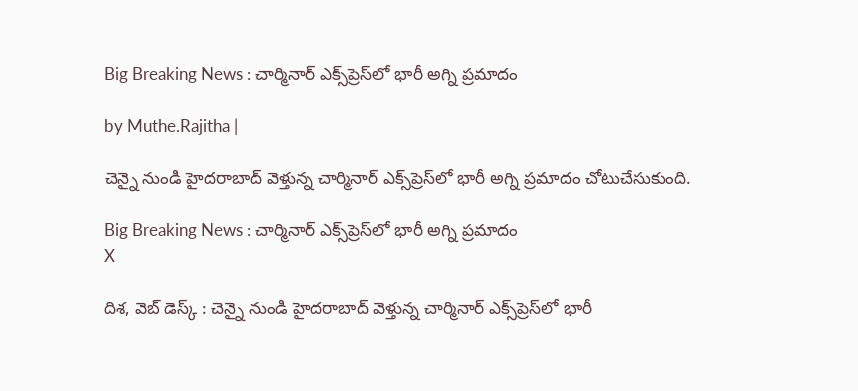Big Breaking News : చార్మినార్ ఎక్స్‌ప్రెస్‌లో భారీ అగ్ని ప్రమాదం

by Muthe.Rajitha |

చెన్నై నుండి హైదరాబాద్ వెళ్తున్న చార్మినార్ ఎక్స్‌ప్రెస్‌లో భారీ అగ్ని ప్రమాదం చోటుచేసుకుంది.

Big Breaking News : చార్మినార్ ఎక్స్‌ప్రెస్‌లో భారీ అగ్ని ప్రమాదం
X

దిశ, వెబ్ డెస్క్ : చెన్నై నుండి హైదరాబాద్ వెళ్తున్న చార్మినార్ ఎక్స్‌ప్రెస్‌లో భారీ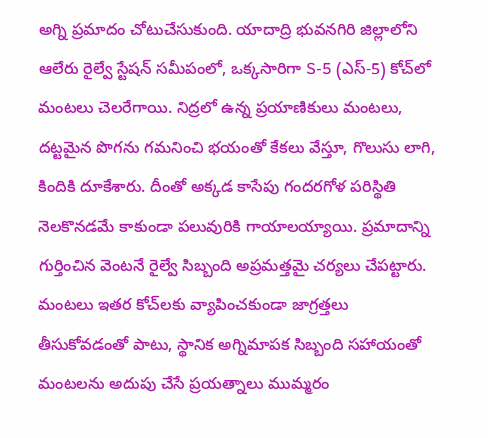అగ్ని ప్రమాదం చోటుచేసుకుంది. యాదాద్రి భువనగిరి జిల్లాలోని ఆలేరు రైల్వే స్టేషన్ సమీపంలో, ఒక్కసారిగా S-5 (ఎస్-5) కోచ్‌లో మంటలు చెలరేగాయి. నిద్రలో ఉన్న ప్రయాణికులు మంటలు, దట్టమైన పొగను గమనించి భయంతో కేకలు వేస్తూ, గొలుసు లాగి, కిందికి దూకేశారు. దీంతో అక్కడ కాసేపు గందరగోళ పరిస్థితి నెలకొనడమే కాకుండా పలువురికి గాయాలయ్యాయి. ప్రమాదాన్ని గుర్తించిన వెంటనే రైల్వే సిబ్బంది అప్రమత్తమై చర్యలు చేపట్టారు. మంటలు ఇతర కోచ్‌లకు వ్యాపించకుండా జాగ్రత్తలు తీసుకోవడంతో పాటు, స్థానిక అగ్నిమాపక సిబ్బంది సహాయంతో మంటలను అదుపు చేసే ప్రయత్నాలు ముమ్మరం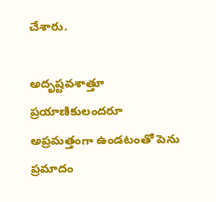చేశారు.

అదృష్టవశాత్తూ ప్రయాణికులందరూ అప్రమత్తంగా ఉండటంతో పెను ప్రమాదం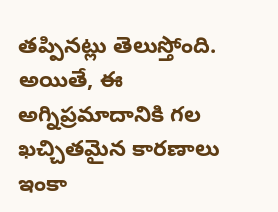తప్పినట్లు తెలుస్తోంది. అయితే, ఈ అగ్నిప్రమాదానికి గల ఖచ్చితమైన కారణాలు ఇంకా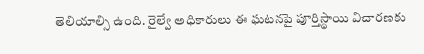తెలియాల్సి ఉంది. రైల్వే అధికారులు ఈ ఘటనపై పూర్తిస్థాయి విచారణకు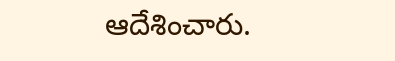ఆదేశించారు.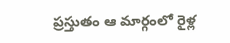ప్రస్తుతం ఆ మార్గంలో రైళ్ల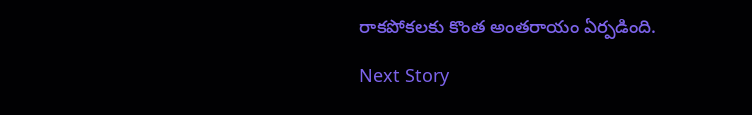రాకపోకలకు కొంత అంతరాయం ఏర్పడింది.

Next Story